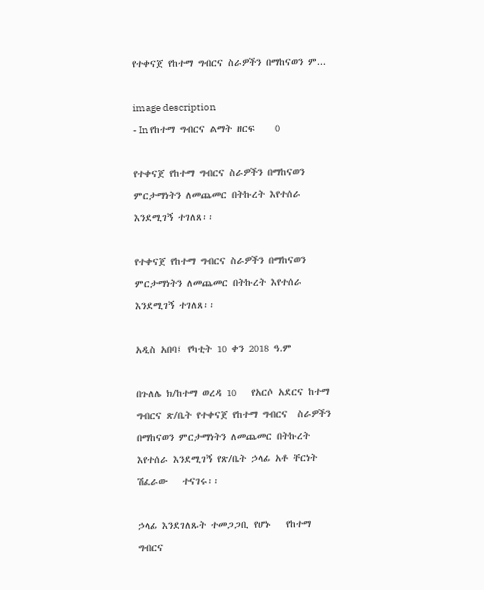የተቀናጀ የከተማ ግብርና ስራዎችን በማከናወን ም...

image description
- In የከተማ ግብርና ልማት ዘርፍ    0

የተቀናጀ የከተማ ግብርና ስራዎችን በማከናወን ምርታማነትን ለመጨመር በትኩረት እየተሰራ እንደሚገኝ ተገለጸ፡፡

የተቀናጀ የከተማ ግብርና ስራዎችን በማከናወን ምርታማነትን ለመጨመር በትኩረት እየተሰራ እንደሚገኝ ተገለጸ፡፡

አዲስ አበባ፤ የካቲት 10 ቀን 2018 ዓ.ም

በጉለሌ ክ/ከተማ ወረዳ 10   የአርሶ አደርና ከተማ ግብርና ጽ/ቤት የተቀናጀ የከተማ ግብርና  ስራዎችን በማከናወን ምርታማነትን ለመጨመር በትኩረት እየተሰራ እንደሚገኝ የጽ/ቤት ኃላፊ አቶ ቸርነት ሽፈራው   ተናገሩ፡፡

ኃላፊ እንደገለጹት ተመጋጋቢ የሆኑ   የከተማ ግብርና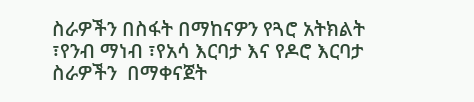ስራዎችን በስፋት በማከናዎን የጓሮ አትክልት ፣የንብ ማነብ ፣የአሳ እርባታ እና የዶሮ እርባታ ስራዎችን  በማቀናጀት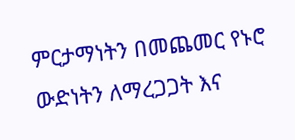ምርታማነትን በመጨመር የኑሮ ውድነትን ለማረጋጋት እና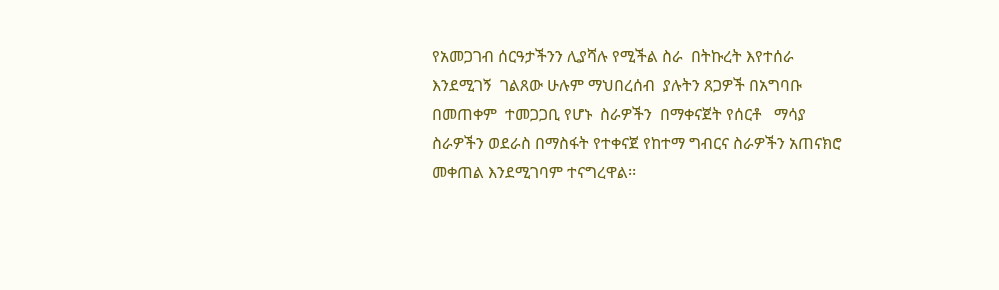የአመጋገብ ሰርዓታችንን ሊያሻሉ የሚችል ስራ  በትኩረት እየተሰራ   እንደሚገኝ  ገልጸው ሁሉም ማህበረሰብ  ያሉትን ጸጋዎች በአግባቡ በመጠቀም  ተመጋጋቢ የሆኑ  ስራዎችን  በማቀናጀት የሰርቶ   ማሳያ   ስራዎችን ወደራስ በማስፋት የተቀናጀ የከተማ ግብርና ስራዎችን አጠናክሮ መቀጠል እንደሚገባም ተናግረዋል፡፡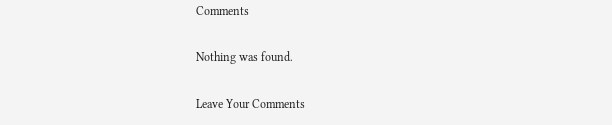Comments

Nothing was found.

Leave Your Comments